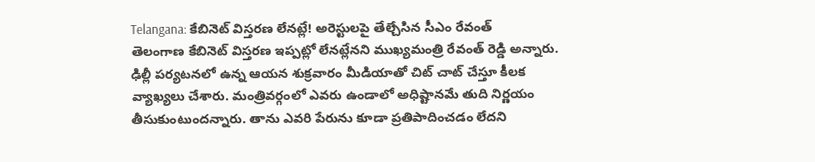Telangana: కేబినెట్ విస్తరణ లేనట్లే! అరెస్టులపై తేల్చేసిన సీఎం రేవంత్
తెలంగాణ కేబినెట్ విస్తరణ ఇప్పట్లో లేనట్లేనని ముఖ్యమంత్రి రేవంత్ రెడ్డి అన్నారు. ఢిల్లీ పర్యటనలో ఉన్న ఆయన శుక్రవారం మీడియాతో చిట్ చాట్ చేస్తూ కీలక వ్యాఖ్యలు చేశారు. మంత్రివర్గంలో ఎవరు ఉండాలో అధిష్టానమే తుది నిర్ణయం తీసుకుంటుందన్నారు. తాను ఎవరి పేరును కూడా ప్రతిపాదించడం లేదని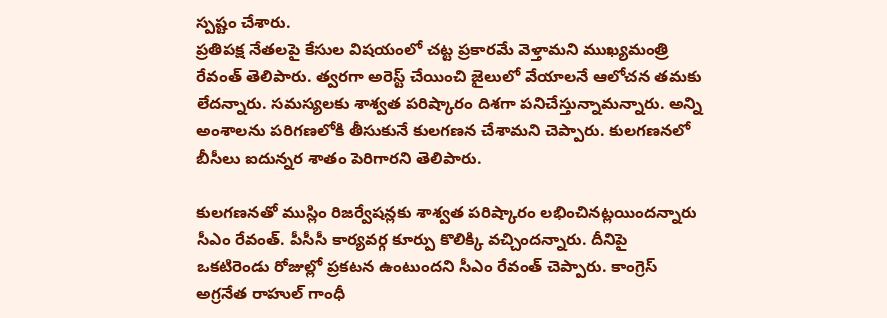స్పష్టం చేశారు.
ప్రతిపక్ష నేతలపై కేసుల విషయంలో చట్ట ప్రకారమే వెళ్తామని ముఖ్యమంత్రి రేవంత్ తెలిపారు. త్వరగా అరెస్ట్ చేయించి జైలులో వేయాలనే ఆలోచన తమకు లేదన్నారు. సమస్యలకు శాశ్వత పరిష్కారం దిశగా పనిచేస్తున్నామన్నారు. అన్ని అంశాలను పరిగణలోకి తీసుకునే కులగణన చేశామని చెప్పారు. కులగణనలో బీసీలు ఐదున్నర శాతం పెరిగారని తెలిపారు.

కులగణనతో ముస్లిం రిజర్వేషన్లకు శాశ్వత పరిష్కారం లభించినట్లయిందన్నారు సీఎం రేవంత్. పీసీసీ కార్యవర్గ కూర్పు కొలిక్కి వచ్చిందన్నారు. దీనిపై ఒకటిరెండు రోజుల్లో ప్రకటన ఉంటుందని సీఎం రేవంత్ చెప్పారు. కాంగ్రెస్ అగ్రనేత రాహుల్ గాంధీ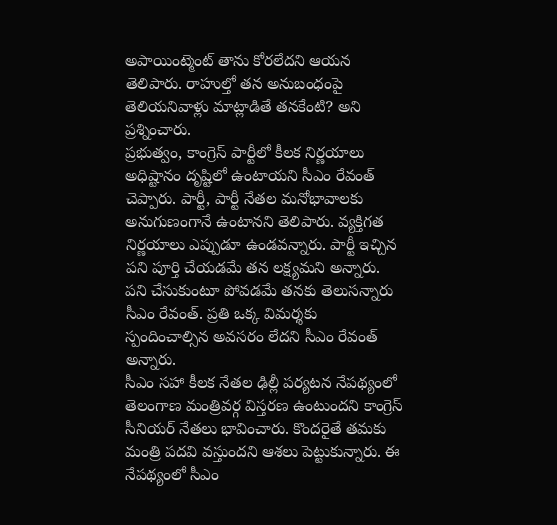అపాయింట్మెంట్ తాను కోరలేదని ఆయన తెలిపారు. రాహుల్తో తన అనుబంధంపై తెలియనివాళ్లు మాట్లాడితే తనకేంటి? అని ప్రశ్నించారు.
ప్రభుత్వం, కాంగ్రెస్ పార్టీలో కీలక నిర్ణయాలు అధిష్టానం దృష్టిలో ఉంటాయని సీఎం రేవంత్ చెప్పారు. పార్టీ, పార్టీ నేతల మనోభావాలకు అనుగుణంగానే ఉంటానని తెలిపారు. వ్యక్తిగత నిర్ణయాలు ఎప్పుడూ ఉండవన్నారు. పార్టీ ఇచ్చిన పని పూర్తి చేయడమే తన లక్ష్యమని అన్నారు. పని చేసుకుంటూ పోవడమే తనకు తెలుసన్నారు సీఎం రేవంత్. ప్రతి ఒక్క విమర్శకు స్పందించాల్సిన అవసరం లేదని సీఎం రేవంత్ అన్నారు.
సీఎం సహా కీలక నేతల ఢిల్లీ పర్యటన నేపథ్యంలో తెలంగాణ మంత్రివర్గ విస్తరణ ఉంటుందని కాంగ్రెస్ సీనియర్ నేతలు భావించారు. కొందరైతే తమకు మంత్రి పదవి వస్తుందని ఆశలు పెట్టుకున్నారు. ఈ నేపథ్యంలో సీఎం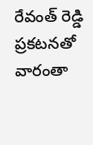రేవంత్ రెడ్డి ప్రకటనతో వారంతా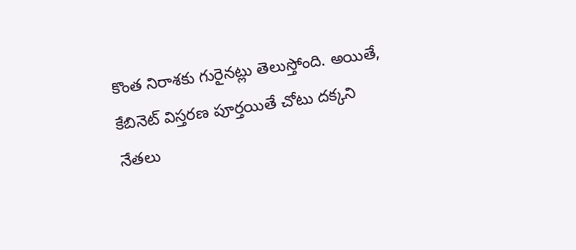కొంత నిరాశకు గురైనట్లు తెలుస్తోంది. అయితే, కేబినెట్ విస్తరణ పూర్తయితే చోటు దక్కని నేతలు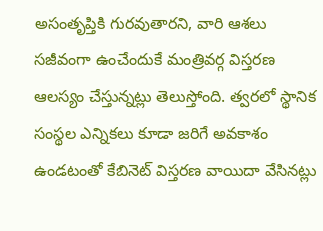అసంతృప్తికి గురవుతారని, వారి ఆశలు సజీవంగా ఉంచేందుకే మంత్రివర్గ విస్తరణ ఆలస్యం చేస్తున్నట్లు తెలుస్తోంది. త్వరలో స్థానిక సంస్థల ఎన్నికలు కూడా జరిగే అవకాశం ఉండటంతో కేబినెట్ విస్తరణ వాయిదా వేసినట్లు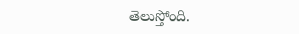తెలుస్తోంది.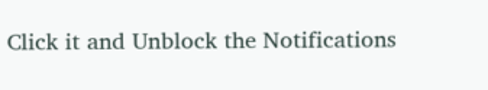Click it and Unblock the Notifications